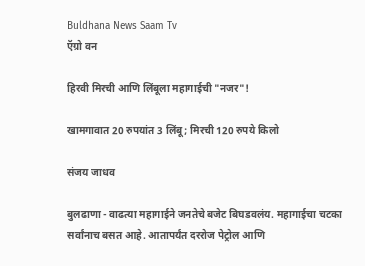Buldhana News Saam Tv
ऍग्रो वन

हिरवी मिरची आणि लिंबूला महागाईची "नजर"!

खामगावात 20 रुपयांत 3 लिंबू; मिरची 120 रुपये किलो

संजय जाधव

बुलढाणा - वाढत्या महागाईने जनतेचे बजेट बिघडवलंय. महागाईचा चटका सर्वांनाच बसत आहे. आतापर्यंत दररोज पेट्रोल आणि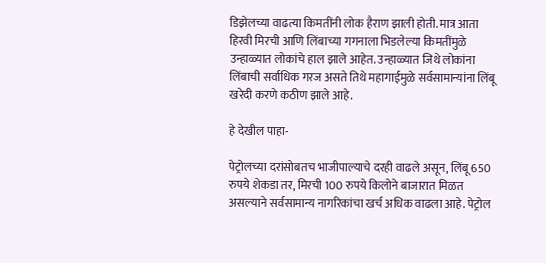डिझेलच्या वाढत्या किमतींनी लोक हैराण झाली होती. मात्र आता हिरवी मिरची आणि लिंबाच्या गगनाला भिडलेल्या किमतींमुळे उन्हाळ्यात लोकांचे हाल झाले आहेत. उन्हाळ्यात जिथे लोकांना लिंबाची सर्वाधिक गरज असते तिथे महागाईमुळे सर्वसामान्यांना लिंबू खरेदी करणे कठीण झाले आहे.

हे देखील पाहा-

पेट्रोलच्या दरांसोबतच भाजीपाल्याचे दरही वाढले असून, लिंबू 650 रुपये शेकडा तर, मिरची 100 रुपये किलोने बाजारात मिळत असल्याने सर्वसामान्य नागरिकांचा खर्च अधिक वाढला आहे. पेट्रोल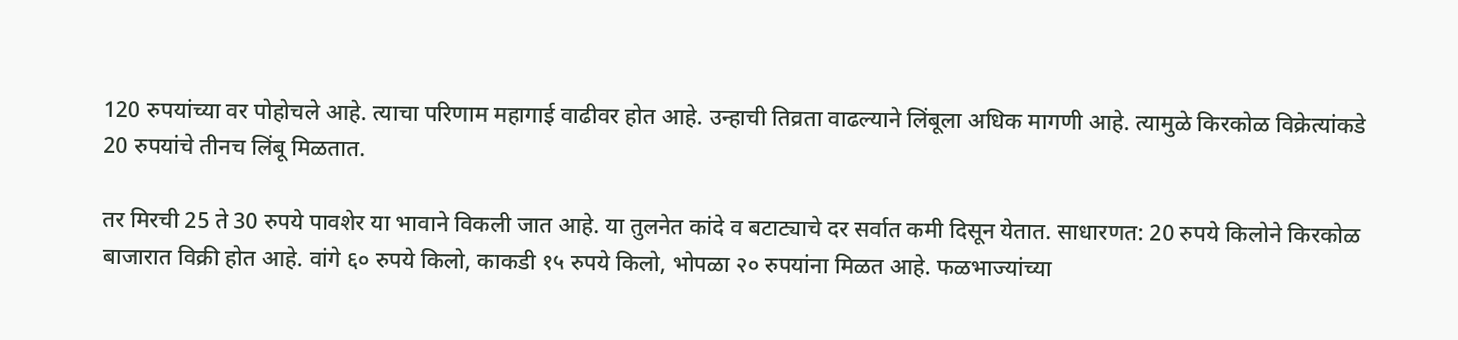120 रुपयांच्या वर पोहोचले आहे. त्याचा परिणाम महागाई वाढीवर होत आहे. उन्हाची तिव्रता वाढल्याने लिंबूला अधिक मागणी आहे. त्यामुळे किरकोळ विक्रेत्यांकडे 20 रुपयांचे तीनच लिंबू मिळतात.

तर मिरची 25 ते 30 रुपये पावशेर या भावाने विकली जात आहे. या तुलनेत कांदे व बटाट्याचे दर सर्वात कमी दिसून येतात. साधारणत: 20 रुपये किलोने किरकोळ बाजारात विक्री होत आहे. वांगे ६० रुपये किलो, काकडी १५ रुपये किलो, भोपळा २० रुपयांना मिळत आहे. फळभाज्यांच्या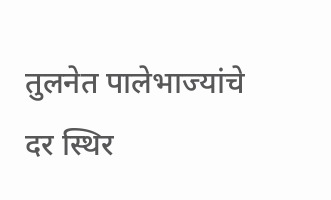तुलनेत पालेभाज्यांचे दर स्थिर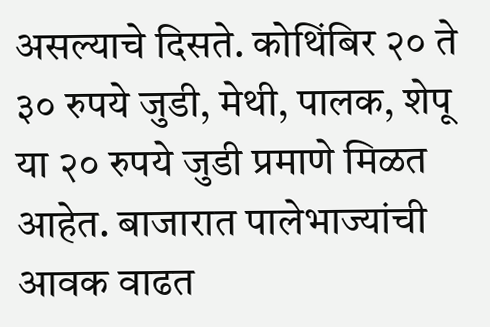असल्याचे दिसते. कोथिंबिर २० ते ३० रुपये जुडी, मेथी, पालक, शेपू या २० रुपये जुडी प्रमाणे मिळत आहेत. बाजारात पालेभाज्यांची आवक वाढत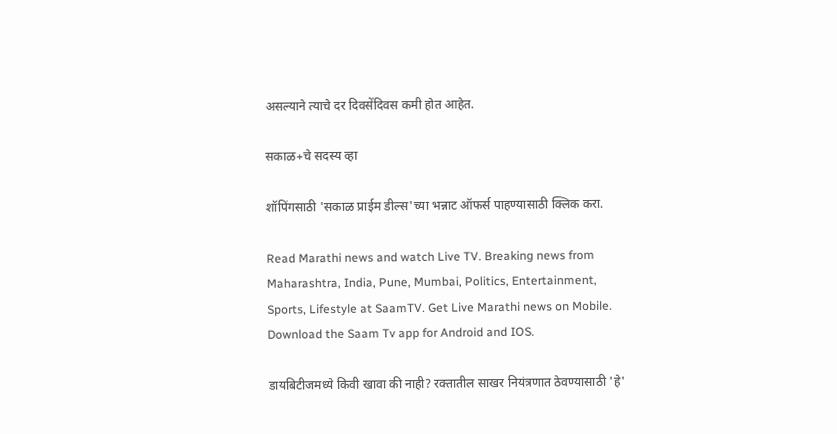असल्याने त्याचे दर दिवसेंदिवस कमी होत आहेत.

सकाळ+चे सदस्य व्हा

शॉपिंगसाठी 'सकाळ प्राईम डील्स'च्या भन्नाट ऑफर्स पाहण्यासाठी क्लिक करा.

Read Marathi news and watch Live TV. Breaking news from Maharashtra, India, Pune, Mumbai, Politics, Entertainment, Sports, Lifestyle at SaamTV. Get Live Marathi news on Mobile. Download the Saam Tv app for Android and IOS.

डायबिटीजमध्ये किवी खावा की नाही? रक्तातील साखर नियंत्रणात ठेवण्यासाठी 'हे'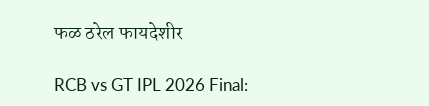फळ ठरेल फायदेशीर

RCB vs GT IPL 2026 Final: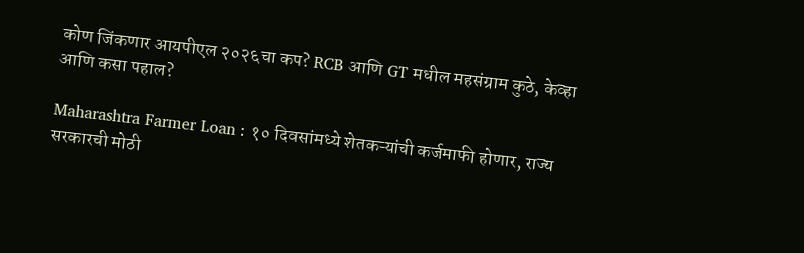कोण जिंकणार आयपीएल २०२६चा कप? RCB आणि GT मधील महसंग्राम कुठे, केव्हा आणि कसा पहाल?

Maharashtra Farmer Loan : १० दिवसांमध्ये शेतकऱ्यांची कर्जमाफी होणार, राज्य सरकारची मोठी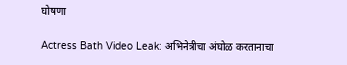घोषणा

Actress Bath Video Leak: अभिनेत्रीचा अंघोळ करतानाचा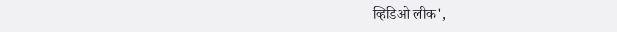व्हिडिओ लीक',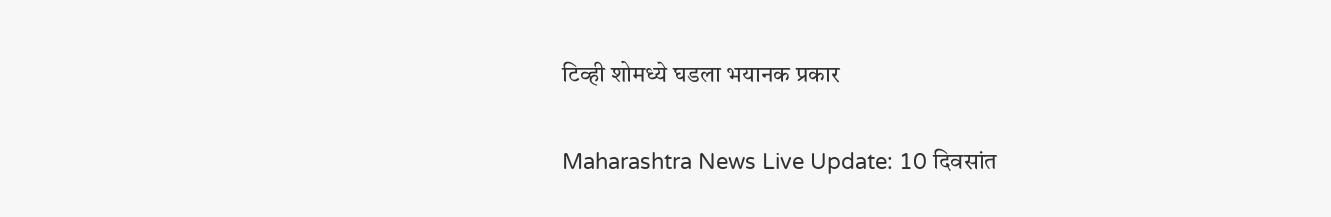टिव्ही शोमध्ये घडला भयानक प्रकार

Maharashtra News Live Update: 10 दिवसांत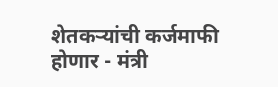शेतकऱ्यांची कर्जमाफी होणार - मंत्री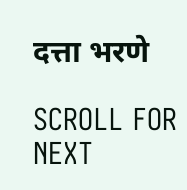दत्ता भरणे

SCROLL FOR NEXT